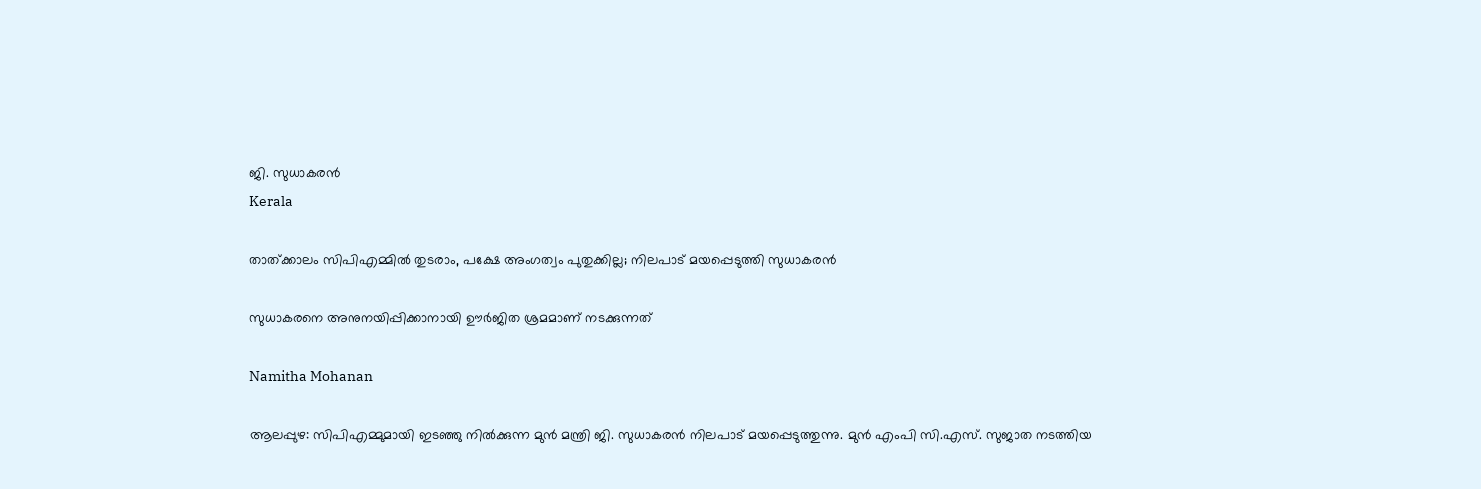ജി. സുധാകരൻ
Kerala

താത്ക്കാലം സിപിഎമ്മിൽ തുടരാം, പക്ഷേ അംഗത്വം പുതുക്കില്ല; നിലപാട് മയപ്പെടുത്തി സുധാകരൻ

സുധാകരനെ അനുനയിപ്പിക്കാനായി ഊർജിത ശ്രമമാണ് നടക്കുന്നത്

Namitha Mohanan

ആലപ്പുഴ: സിപിഎമ്മുമായി ഇടഞ്ഞു നിൽക്കുന്ന മുൻ മന്ത്രി ജി. സുധാകരൻ നിലപാട് മയപ്പെടുത്തുന്നു. മുൻ എംപി സി.എസ്. സുജാത നടത്തിയ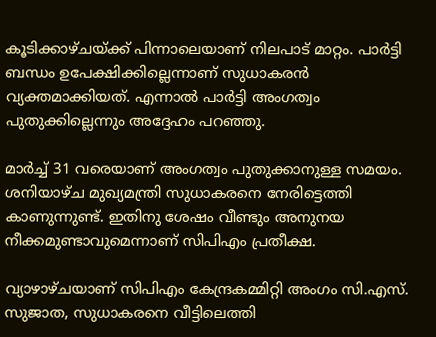കൂടിക്കാഴ്ചയ്ക്ക് പിന്നാലെയാണ് നിലപാട് മാറ്റം. പാർട്ടി ബന്ധം ഉപേക്ഷിക്കില്ലെന്നാണ് സുധാകരൻ വ്യക്തമാക്കിയത്. എന്നാൽ പാർട്ടി അംഗത്വം പുതുക്കില്ലെന്നും അദ്ദേഹം പറഞ്ഞു.

മാർച്ച് 31 വരെയാണ് അംഗത്വം പുതുക്കാനുള്ള സമയം. ശനിയാഴ്ച മുഖ്യമന്ത്രി സുധാകരനെ നേരിട്ടെത്തി കാണുന്നുണ്ട്. ഇതിനു ശേഷം വീണ്ടും അനുനയ നീക്കമുണ്ടാവുമെന്നാണ് സിപിഎം പ്രതീക്ഷ.

വ്യാഴാഴ്ചയാണ് സിപിഎം കേന്ദ്രകമ്മിറ്റി അംഗം സി.എസ്. സുജാത, സുധാകരനെ വീട്ടിലെത്തി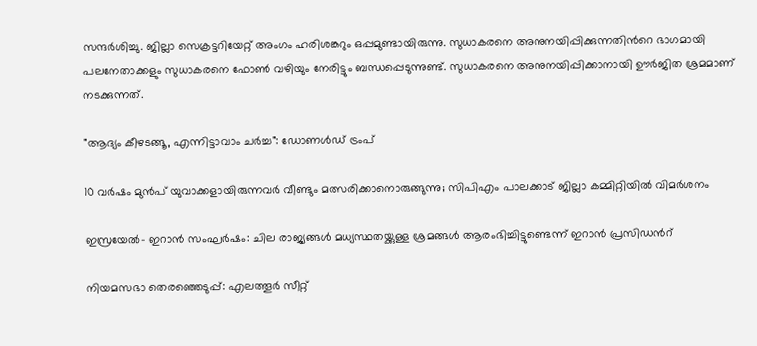സന്ദർശിച്ചു. ജില്ലാ സെക്രട്ടറിയേറ്റ് അംഗം ഹരിശങ്കറും ഒപ്പമുണ്ടായിരുന്നു. സുധാകരനെ അനുനയിപ്പിക്കുന്നതിന്‍റെ ഭാഗമായി പലനേതാക്കളും സുധാകരനെ ഫോൺ വഴിയും നേരിട്ടും ബന്ധപ്പെടുന്നുണ്ട്. സുധാകരനെ അനുനയിപ്പിക്കാനായി ഊർജിത ശ്രമമാണ് നടക്കുന്നത്.

"ആദ‍്യം കീഴടങ്ങൂ, എന്നിട്ടാവാം ചർച്ച": ഡോണൾഡ് ട്രംപ്

10 വർഷം മുൻപ് യുവാക്കളായിരുന്നവർ വീണ്ടും മത്സരിക്കാനൊരുങ്ങുന്നു; സിപിഎം പാലക്കാട് ജില്ലാ കമ്മിറ്റിയിൽ വിമർശനം

ഇസ്രയേൽ- ഇറാൻ സംഘർഷം: ചില രാജ‍്യങ്ങൾ മധ‍്യസ്ഥതയ്ക്കുള്ള ശ്രമങ്ങൾ ആരംഭിച്ചിട്ടുണ്ടെന്ന് ഇറാൻ പ്രസിഡന്‍റ്

നിയമസഭാ തെരഞ്ഞെടുപ്പ്: എലത്തൂർ‌ സീറ്റ്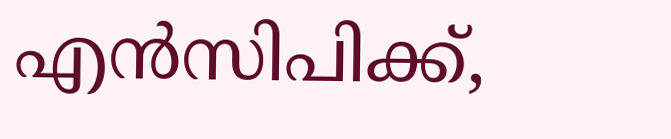എൻസിപിക്ക്,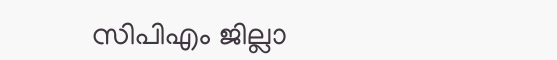സിപിഎം ജില്ലാ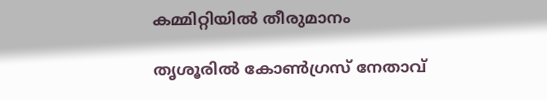കമ്മിറ്റിയിൽ തീരുമാനം

തൃശൂരിൽ കോൺഗ്രസ് നേതാവ്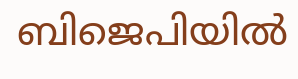ബിജെപിയിൽ‌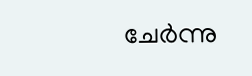ചേർന്നു